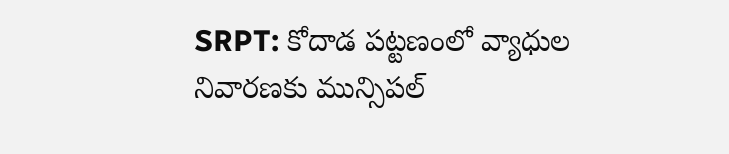SRPT: కోదాడ పట్టణంలో వ్యాధుల నివారణకు మున్సిపల్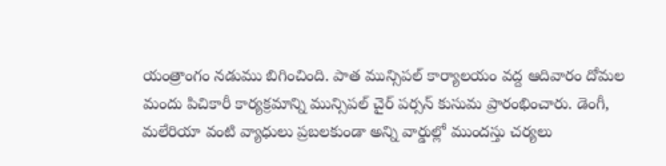యంత్రాంగం నడుము బిగించింది. పాత మున్సిపల్ కార్యాలయం వద్ద ఆదివారం దోమల మందు పిచికారీ కార్యక్రమాన్ని మున్సిపల్ చైర్ పర్సన్ కుసుమ ప్రారంభించారు. డెంగీ, మలేరియా వంటి వ్యాధులు ప్రబలకుండా అన్ని వార్డుల్లో ముందస్తు చర్యలు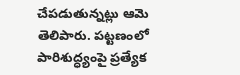చేపడుతున్నట్లు ఆమె తెలిపారు. పట్టణంలో పారిశుద్ధ్యంపై ప్రత్యేక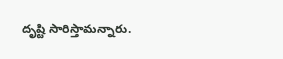దృష్టి సారిస్తామన్నారు.